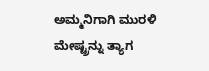ಅಮ್ಮನಿಗಾಗಿ ಮುರಳಿ ಮೇಷ್ಟ್ರನ್ನು ತ್ಯಾಗ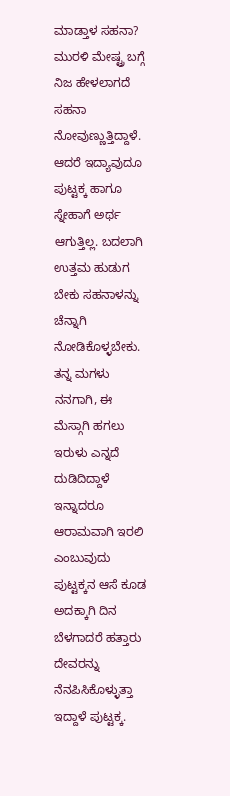ಮಾಡ್ತಾಳ ಸಹನಾ?
ಮುರಳಿ ಮೇಷ್ಟ್ರ ಬಗ್ಗೆ ನಿಜ ಹೇಳಲಾಗದೆ ಸಹನಾ ನೋವುಣ್ಣುತ್ತಿದ್ದಾಳೆ. ಆದರೆ ಇದ್ಯಾವುದೂ ಪುಟ್ಟಕ್ಕ ಹಾಗೂ ಸ್ನೇಹಾಗೆ ಅರ್ಥ ಆಗುತ್ತಿಲ್ಲ. ಬದಲಾಗಿ ಉತ್ತಮ ಹುಡುಗ ಬೇಕು ಸಹನಾಳನ್ನು ಚೆನ್ನಾಗಿ ನೋಡಿಕೊಳ್ಳಬೇಕು. ತನ್ನ ಮಗಳು ನನಗಾಗಿ, ಈ ಮೆಸ್ಗಾಗಿ ಹಗಲು ಇರುಳು ಎನ್ನದೆ ದುಡಿದಿದ್ದಾಳೆ ಇನ್ನಾದರೂ ಆರಾಮವಾಗಿ ಇರಲಿ ಎಂಬುವುದು ಪುಟ್ಟಕ್ಕನ ಆಸೆ ಕೂಡ ಅದಕ್ಕಾಗಿ ದಿನ ಬೆಳಗಾದರೆ ಹತ್ತಾರು ದೇವರನ್ನು ನೆನಪಿಸಿಕೊಳ್ಳುತ್ತಾ ಇದ್ದಾಳೆ ಪುಟ್ಟಕ್ಕ.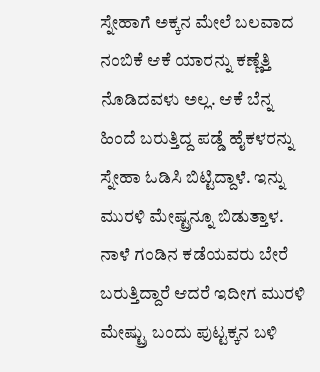ಸ್ನೇಹಾಗೆ ಅಕ್ಕನ ಮೇಲೆ ಬಲವಾದ ನಂಬಿಕೆ ಆಕೆ ಯಾರನ್ನು ಕಣ್ಣೆತ್ತಿ ನೊಡಿದವಳು ಅಲ್ಲ. ಆಕೆ ಬೆನ್ನ ಹಿಂದೆ ಬರುತ್ತಿದ್ದ ಪಡ್ಡೆ ಹೈಕಳರನ್ನು ಸ್ನೇಹಾ ಓಡಿಸಿ ಬಿಟ್ಟಿದ್ದಾಳೆ. ಇನ್ನು ಮುರಳಿ ಮೇಷ್ಟ್ರನ್ನೂ ಬಿಡುತ್ತಾಳ.
ನಾಳೆ ಗಂಡಿನ ಕಡೆಯವರು ಬೇರೆ ಬರುತ್ತಿದ್ದಾರೆ ಆದರೆ ಇದೀಗ ಮುರಳಿ ಮೇಷ್ಟ್ರು ಬಂದು ಪುಟ್ಟಕ್ಕನ ಬಳಿ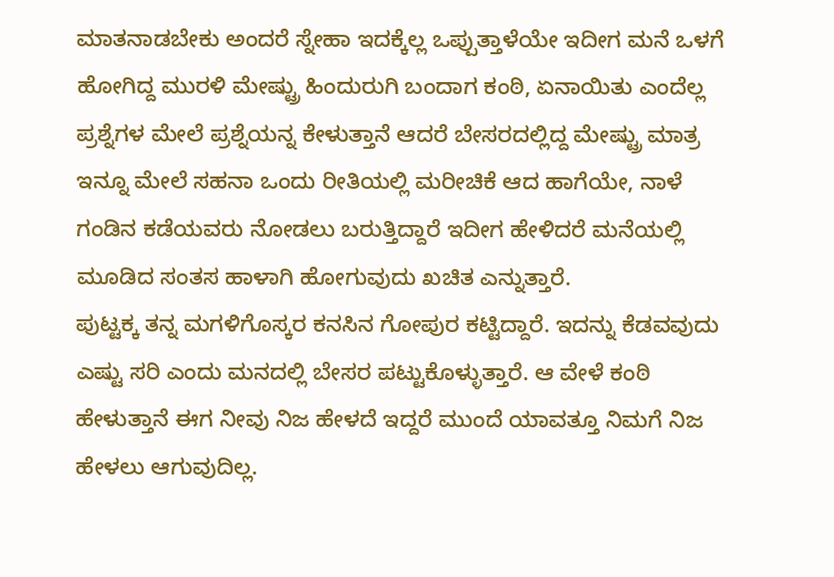ಮಾತನಾಡಬೇಕು ಅಂದರೆ ಸ್ನೇಹಾ ಇದಕ್ಕೆಲ್ಲ ಒಪ್ಪುತ್ತಾಳೆಯೇ ಇದೀಗ ಮನೆ ಒಳಗೆ ಹೋಗಿದ್ದ ಮುರಳಿ ಮೇಷ್ಟ್ರು ಹಿಂದುರುಗಿ ಬಂದಾಗ ಕಂಠಿ, ಏನಾಯಿತು ಎಂದೆಲ್ಲ ಪ್ರಶ್ನೆಗಳ ಮೇಲೆ ಪ್ರಶ್ನೆಯನ್ನ ಕೇಳುತ್ತಾನೆ ಆದರೆ ಬೇಸರದಲ್ಲಿದ್ದ ಮೇಷ್ಟ್ರು ಮಾತ್ರ ಇನ್ನೂ ಮೇಲೆ ಸಹನಾ ಒಂದು ರೀತಿಯಲ್ಲಿ ಮರೀಚಿಕೆ ಆದ ಹಾಗೆಯೇ, ನಾಳೆ ಗಂಡಿನ ಕಡೆಯವರು ನೋಡಲು ಬರುತ್ತಿದ್ದಾರೆ ಇದೀಗ ಹೇಳಿದರೆ ಮನೆಯಲ್ಲಿ ಮೂಡಿದ ಸಂತಸ ಹಾಳಾಗಿ ಹೋಗುವುದು ಖಚಿತ ಎನ್ನುತ್ತಾರೆ.
ಪುಟ್ಟಕ್ಕ ತನ್ನ ಮಗಳಿಗೊಸ್ಕರ ಕನಸಿನ ಗೋಪುರ ಕಟ್ಟಿದ್ದಾರೆ. ಇದನ್ನು ಕೆಡವವುದು ಎಷ್ಟು ಸರಿ ಎಂದು ಮನದಲ್ಲಿ ಬೇಸರ ಪಟ್ಟುಕೊಳ್ಳುತ್ತಾರೆ. ಆ ವೇಳೆ ಕಂಠಿ ಹೇಳುತ್ತಾನೆ ಈಗ ನೀವು ನಿಜ ಹೇಳದೆ ಇದ್ದರೆ ಮುಂದೆ ಯಾವತ್ತೂ ನಿಮಗೆ ನಿಜ ಹೇಳಲು ಆಗುವುದಿಲ್ಲ.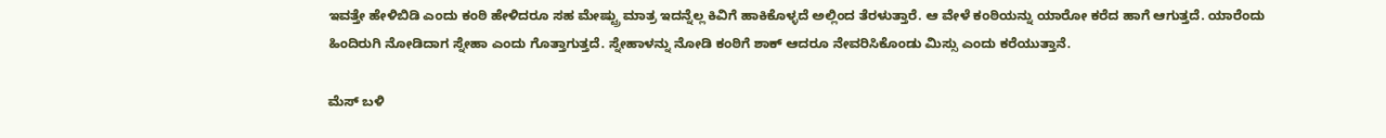ಇವತ್ತೇ ಹೇಳಿಬಿಡಿ ಎಂದು ಕಂಠಿ ಹೇಳಿದರೂ ಸಹ ಮೇಷ್ಟ್ರು ಮಾತ್ರ ಇದನ್ನೆಲ್ಲ ಕಿವಿಗೆ ಹಾಕಿಕೊಳ್ಳದೆ ಅಲ್ಲಿಂದ ತೆರಳುತ್ತಾರೆ. ಆ ವೇಳೆ ಕಂಠಿಯನ್ನು ಯಾರೋ ಕರೆದ ಹಾಗೆ ಆಗುತ್ತದೆ. ಯಾರೆಂದು ಹಿಂದಿರುಗಿ ನೋಡಿದಾಗ ಸ್ನೇಹಾ ಎಂದು ಗೊತ್ತಾಗುತ್ತದೆ. ಸ್ನೇಹಾಳನ್ನು ನೋಡಿ ಕಂಠಿಗೆ ಶಾಕ್ ಆದರೂ ನೇವರಿಸಿಕೊಂಡು ಮಿಸ್ಸು ಎಂದು ಕರೆಯುತ್ತಾನೆ.

ಮೆಸ್ ಬಳಿ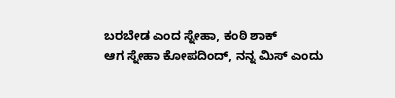ಬರಬೇಡ ಎಂದ ಸ್ನೇಹಾ, ಕಂಠಿ ಶಾಕ್
ಆಗ ಸ್ನೇಹಾ ಕೋಪದಿಂದ್, ನನ್ನ ಮಿಸ್ ಎಂದು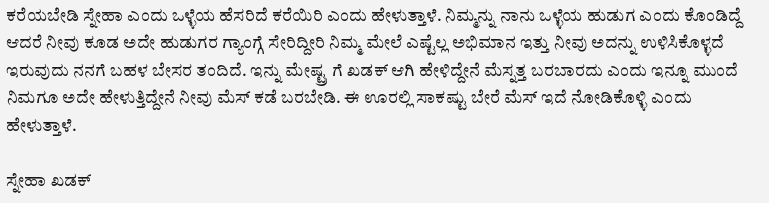ಕರೆಯಬೇಡಿ ಸ್ನೇಹಾ ಎಂದು ಒಳ್ಳೆಯ ಹೆಸರಿದೆ ಕರೆಯಿರಿ ಎಂದು ಹೇಳುತ್ತಾಳೆ. ನಿಮ್ಮನ್ನು ನಾನು ಒಳ್ಳೆಯ ಹುಡುಗ ಎಂದು ಕೊಂಡಿದ್ದೆ ಆದರೆ ನೀವು ಕೂಡ ಅದೇ ಹುಡುಗರ ಗ್ಯಾಂಗ್ಗೆ ಸೇರಿದ್ದೀರಿ ನಿಮ್ಮ ಮೇಲೆ ಎಷ್ಟೆಲ್ಲ ಅಭಿಮಾನ ಇತ್ತು ನೀವು ಅದನ್ನು ಉಳಿಸಿಕೊಳ್ಳದೆ ಇರುವುದು ನನಗೆ ಬಹಳ ಬೇಸರ ತಂದಿದೆ. ಇನ್ನು ಮೇಷ್ಟ್ರ ಗೆ ಖಡಕ್ ಆಗಿ ಹೇಳಿದ್ದೇನೆ ಮೆಸ್ನತ್ತ ಬರಬಾರದು ಎಂದು ಇನ್ನೂ ಮುಂದೆ ನಿಮಗೂ ಅದೇ ಹೇಳುತ್ತಿದ್ದೇನೆ ನೀವು ಮೆಸ್ ಕಡೆ ಬರಬೇಡಿ. ಈ ಊರಲ್ಲಿ ಸಾಕಷ್ಟು ಬೇರೆ ಮೆಸ್ ಇದೆ ನೋಡಿಕೊಳ್ಳಿ ಎಂದು ಹೇಳುತ್ತಾಳೆ.

ಸ್ನೇಹಾ ಖಡಕ್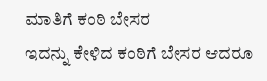ಮಾತಿಗೆ ಕಂಠಿ ಬೇಸರ
ಇದನ್ನು ಕೇಳಿದ ಕಂಠಿಗೆ ಬೇಸರ ಆದರೂ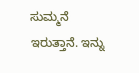ಸುಮ್ಮನೆ ಇರುತ್ತಾನೆ. ಇನ್ನು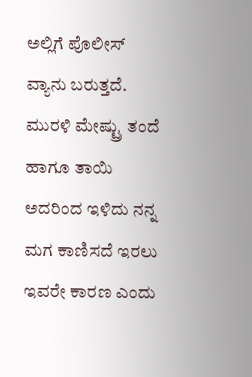ಅಲ್ಲಿಗೆ ಪೊಲೀಸ್ ವ್ಯಾನು ಬರುತ್ತದೆ. ಮುರಳಿ ಮೇಷ್ಟ್ರು ತಂದೆ ಹಾಗೂ ತಾಯಿ ಅದರಿಂದ ಇಳಿದು ನನ್ನ ಮಗ ಕಾಣಿಸದೆ ಇರಲು ಇವರೇ ಕಾರಣ ಎಂದು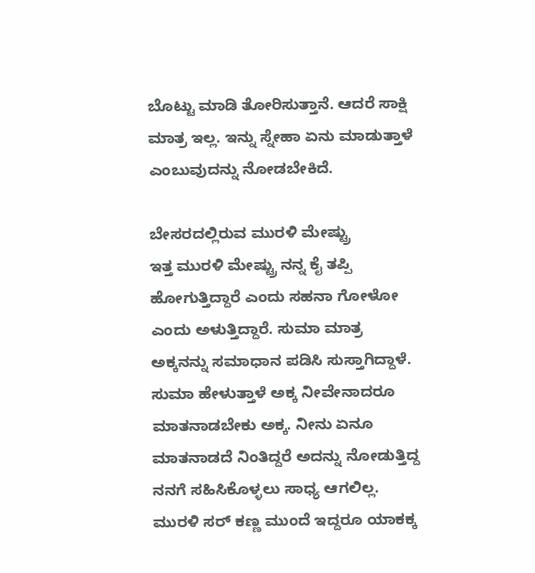ಬೊಟ್ಟು ಮಾಡಿ ತೋರಿಸುತ್ತಾನೆ. ಆದರೆ ಸಾಕ್ಷಿ ಮಾತ್ರ ಇಲ್ಲ. ಇನ್ನು ಸ್ನೇಹಾ ಏನು ಮಾಡುತ್ತಾಳೆ ಎಂಬುವುದನ್ನು ನೋಡಬೇಕಿದೆ.

ಬೇಸರದಲ್ಲಿರುವ ಮುರಳಿ ಮೇಷ್ಟ್ರು
ಇತ್ತ ಮುರಳಿ ಮೇಷ್ಟ್ರು ನನ್ನ ಕೈ ತಪ್ಪಿ ಹೋಗುತ್ತಿದ್ದಾರೆ ಎಂದು ಸಹನಾ ಗೋಳೋ ಎಂದು ಅಳುತ್ತಿದ್ದಾರೆ. ಸುಮಾ ಮಾತ್ರ ಅಕ್ಕನನ್ನು ಸಮಾಧಾನ ಪಡಿಸಿ ಸುಸ್ತಾಗಿದ್ದಾಳೆ. ಸುಮಾ ಹೇಳುತ್ತಾಳೆ ಅಕ್ಕ ನೀವೇನಾದರೂ ಮಾತನಾಡಬೇಕು ಅಕ್ಕ. ನೀನು ಏನೂ ಮಾತನಾಡದೆ ನಿಂತಿದ್ದರೆ ಅದನ್ನು ನೋಡುತ್ತಿದ್ದ ನನಗೆ ಸಹಿಸಿಕೊಳ್ಳಲು ಸಾಧ್ಯ ಆಗಲಿಲ್ಲ. ಮುರಳಿ ಸರ್ ಕಣ್ಣ ಮುಂದೆ ಇದ್ದರೂ ಯಾಕಕ್ಕ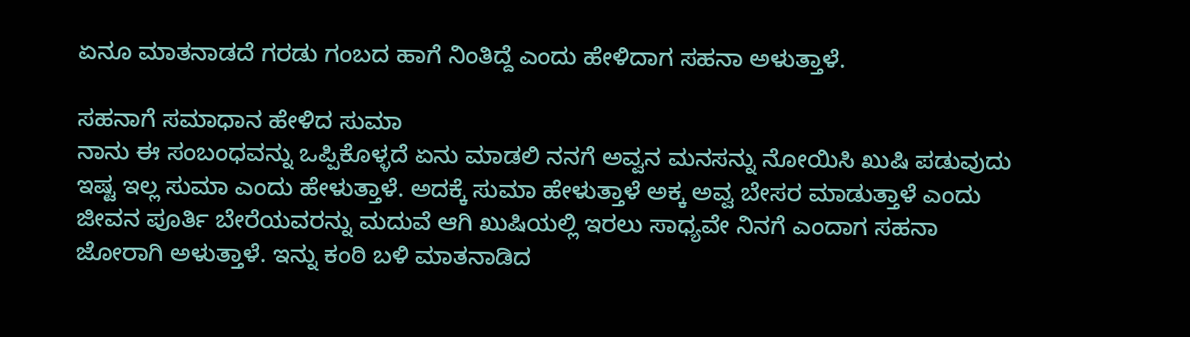ಏನೂ ಮಾತನಾಡದೆ ಗರಡು ಗಂಬದ ಹಾಗೆ ನಿಂತಿದ್ದೆ ಎಂದು ಹೇಳಿದಾಗ ಸಹನಾ ಅಳುತ್ತಾಳೆ.

ಸಹನಾಗೆ ಸಮಾಧಾನ ಹೇಳಿದ ಸುಮಾ
ನಾನು ಈ ಸಂಬಂಧವನ್ನು ಒಪ್ಪಿಕೊಳ್ಳದೆ ಏನು ಮಾಡಲಿ ನನಗೆ ಅವ್ವನ ಮನಸನ್ನು ನೋಯಿಸಿ ಖುಷಿ ಪಡುವುದು ಇಷ್ಟ ಇಲ್ಲ ಸುಮಾ ಎಂದು ಹೇಳುತ್ತಾಳೆ. ಅದಕ್ಕೆ ಸುಮಾ ಹೇಳುತ್ತಾಳೆ ಅಕ್ಕ ಅವ್ವ ಬೇಸರ ಮಾಡುತ್ತಾಳೆ ಎಂದು ಜೀವನ ಪೂರ್ತಿ ಬೇರೆಯವರನ್ನು ಮದುವೆ ಆಗಿ ಖುಷಿಯಲ್ಲಿ ಇರಲು ಸಾಧ್ಯವೇ ನಿನಗೆ ಎಂದಾಗ ಸಹನಾ ಜೋರಾಗಿ ಅಳುತ್ತಾಳೆ. ಇನ್ನು ಕಂಠಿ ಬಳಿ ಮಾತನಾಡಿದ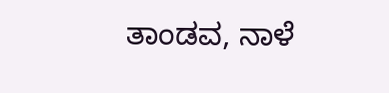ತಾಂಡವ, ನಾಳೆ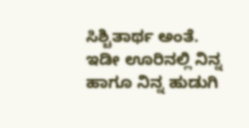ಸಿಶ್ಚಿತಾರ್ಥ ಅಂತೆ. ಇಡೀ ಊರಿನಲ್ಲಿ ನಿನ್ನ ಹಾಗೂ ನಿನ್ನ ಹುಡುಗಿ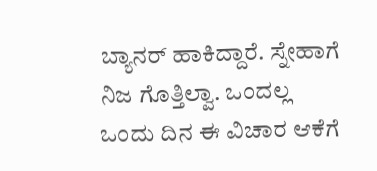ಬ್ಯಾನರ್ ಹಾಕಿದ್ದಾರೆ. ಸ್ನೇಹಾಗೆ ನಿಜ ಗೊತ್ತಿಲ್ವಾ. ಒಂದಲ್ಲ ಒಂದು ದಿನ ಈ ವಿಚಾರ ಆಕೆಗೆ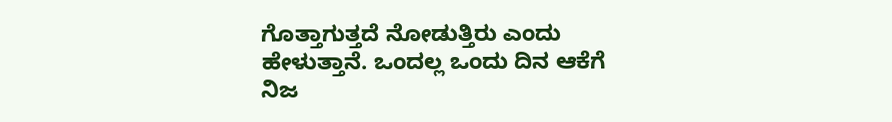ಗೊತ್ತಾಗುತ್ತದೆ ನೋಡುತ್ತಿರು ಎಂದು ಹೇಳುತ್ತಾನೆ. ಒಂದಲ್ಲ ಒಂದು ದಿನ ಆಕೆಗೆ ನಿಜ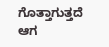ಗೊತ್ತಾಗುತ್ತದೆ ಆಗ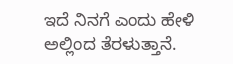ಇದೆ ನಿನಗೆ ಎಂದು ಹೇಳಿ ಅಲ್ಲಿಂದ ತೆರಳುತ್ತಾನೆ.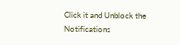Click it and Unblock the Notifications